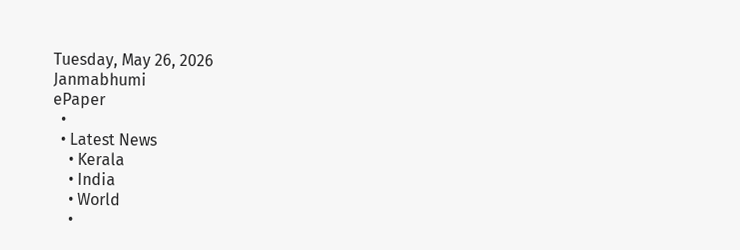Tuesday, May 26, 2026
Janmabhumi
ePaper
  •
  • Latest News
    • Kerala
    • India
    • World
    •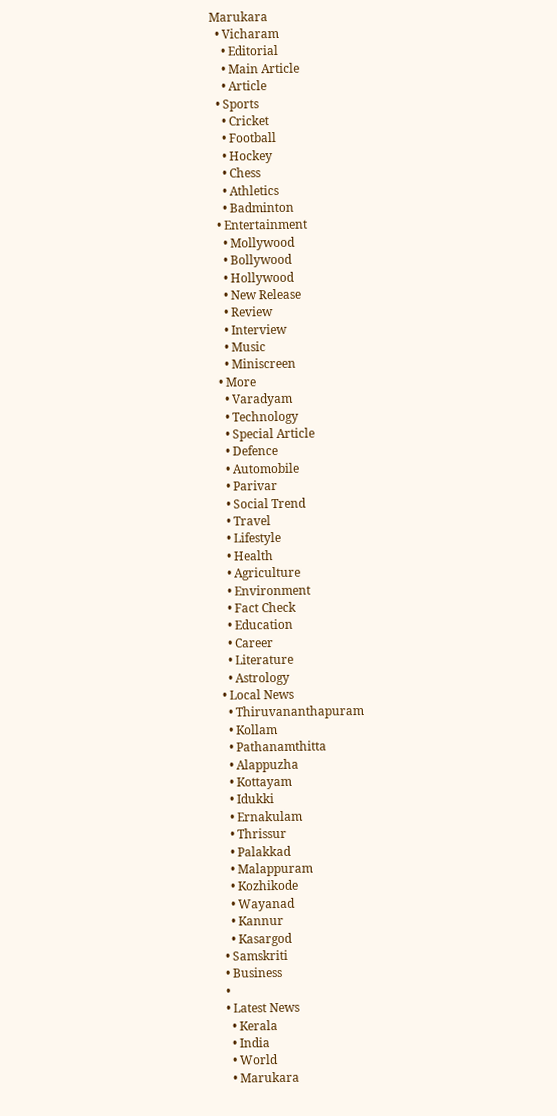Marukara
  • Vicharam
    • Editorial
    • Main Article
    • Article
  • Sports
    • Cricket
    • Football
    • Hockey
    • Chess
    • Athletics
    • Badminton
  • Entertainment
    • Mollywood
    • Bollywood
    • Hollywood
    • New Release
    • Review
    • Interview
    • Music
    • Miniscreen
  • More
    • Varadyam
    • Technology
    • Special Article
    • Defence
    • Automobile
    • Parivar
    • Social Trend
    • Travel
    • Lifestyle
    • Health
    • Agriculture
    • Environment
    • Fact Check
    • Education
    • Career
    • Literature
    • Astrology
  • Local News
    • Thiruvananthapuram
    • Kollam
    • Pathanamthitta
    • Alappuzha
    • Kottayam
    • Idukki
    • Ernakulam
    • Thrissur
    • Palakkad
    • Malappuram
    • Kozhikode
    • Wayanad
    • Kannur
    • Kasargod
  • Samskriti
  • Business
  •
  • Latest News
    • Kerala
    • India
    • World
    • Marukara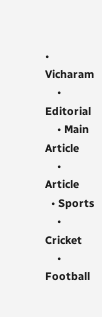• Vicharam
    • Editorial
    • Main Article
    • Article
  • Sports
    • Cricket
    • Football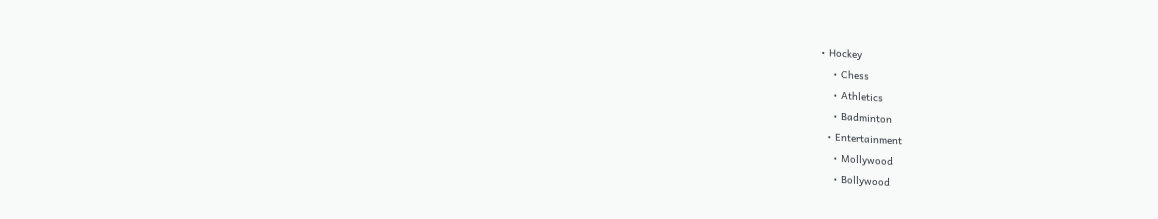• Hockey
    • Chess
    • Athletics
    • Badminton
  • Entertainment
    • Mollywood
    • Bollywood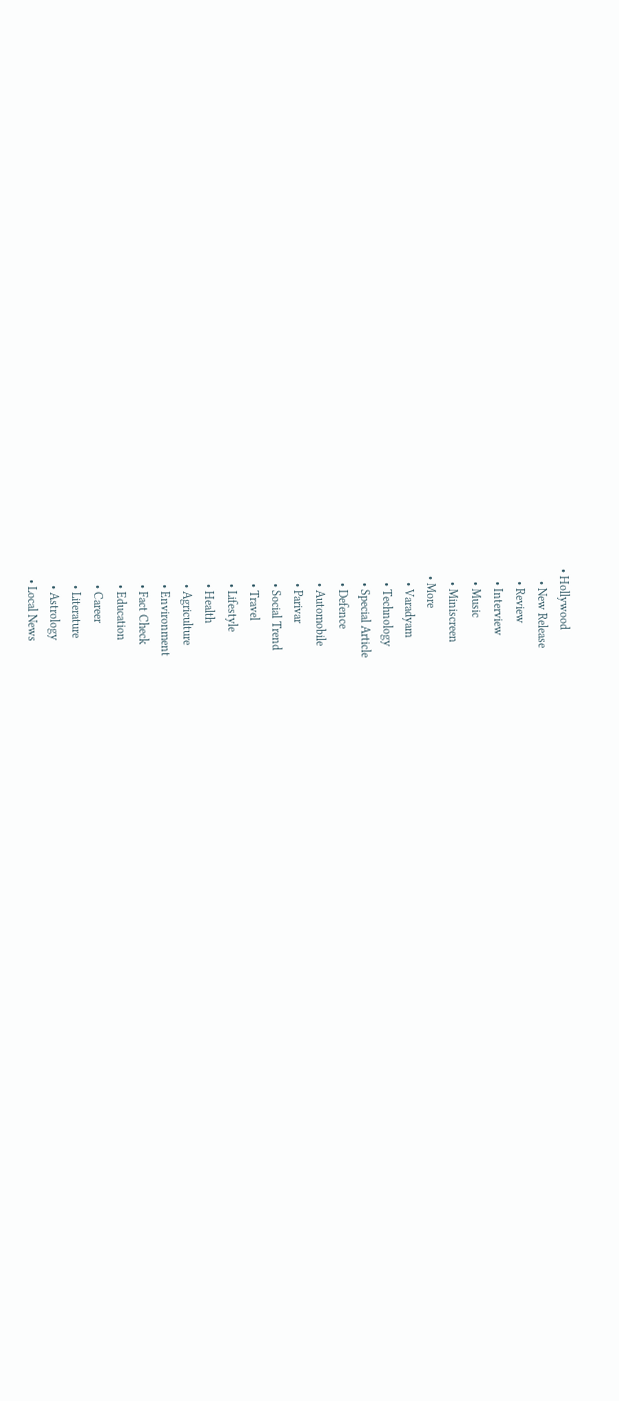• Hollywood
    • New Release
    • Review
    • Interview
    • Music
    • Miniscreen
  • More
    • Varadyam
    • Technology
    • Special Article
    • Defence
    • Automobile
    • Parivar
    • Social Trend
    • Travel
    • Lifestyle
    • Health
    • Agriculture
    • Environment
    • Fact Check
    • Education
    • Career
    • Literature
    • Astrology
  • Local News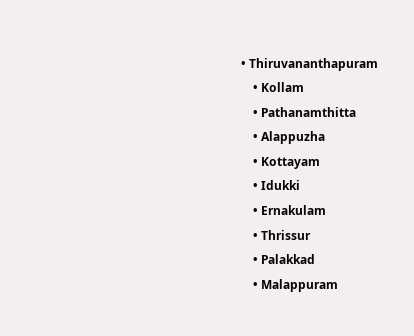• Thiruvananthapuram
    • Kollam
    • Pathanamthitta
    • Alappuzha
    • Kottayam
    • Idukki
    • Ernakulam
    • Thrissur
    • Palakkad
    • Malappuram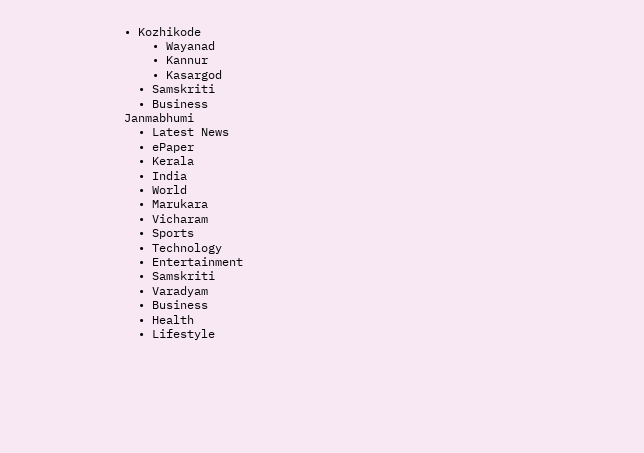• Kozhikode
    • Wayanad
    • Kannur
    • Kasargod
  • Samskriti
  • Business
Janmabhumi
  • Latest News
  • ePaper
  • Kerala
  • India
  • World
  • Marukara
  • Vicharam
  • Sports
  • Technology
  • Entertainment
  • Samskriti
  • Varadyam
  • Business
  • Health
  • Lifestyle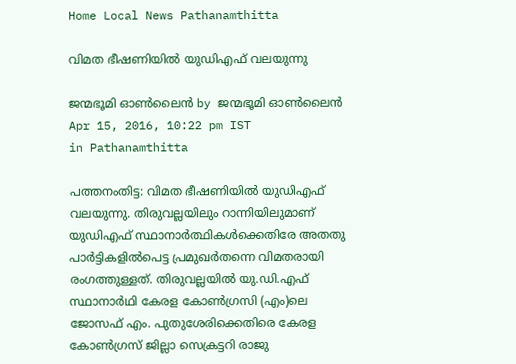Home Local News Pathanamthitta

വിമത ഭീഷണിയില്‍ യുഡിഎഫ് വലയുന്നു

ജന്മഭൂമി ഓണ്‍ലൈന്‍ by ജന്മഭൂമി ഓണ്‍ലൈന്‍
Apr 15, 2016, 10:22 pm IST
in Pathanamthitta

പത്തനംതിട്ട: വിമത ഭീഷണിയില്‍ യുഡിഎഫ് വലയുന്നു. തിരുവല്ലയിലും റാന്നിയിലുമാണ് യുഡിഎഫ് സ്ഥാനാര്‍ത്ഥികള്‍ക്കെതിരേ അതതു പാര്‍ട്ടികളില്‍പെട്ട പ്രമുഖര്‍തന്നെ വിമതരായി രംഗത്തുള്ളത്. തിരുവല്ലയില്‍ യു.ഡി.എഫ് സ്ഥാനാര്‍ഥി കേരള കോണ്‍ഗ്രസി (എം)ലെ ജോസഫ് എം. പുതുശേരിക്കെതിരെ കേരള കോണ്‍ഗ്രസ് ജില്ലാ സെക്രട്ടറി രാജു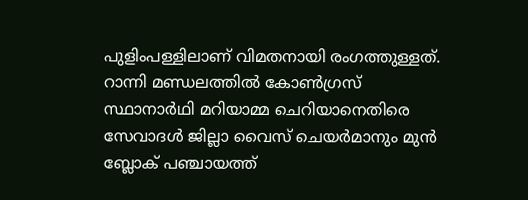പുളിംപള്ളിലാണ് വിമതനായി രംഗത്തുള്ളത്. റാന്നി മണ്ഡലത്തില്‍ കോണ്‍ഗ്രസ് സ്ഥാനാര്‍ഥി മറിയാമ്മ ചെറിയാനെതിരെ സേവാദള്‍ ജില്ലാ വൈസ് ചെയര്‍മാനും മുന്‍ ബ്ലോക് പഞ്ചായത്ത്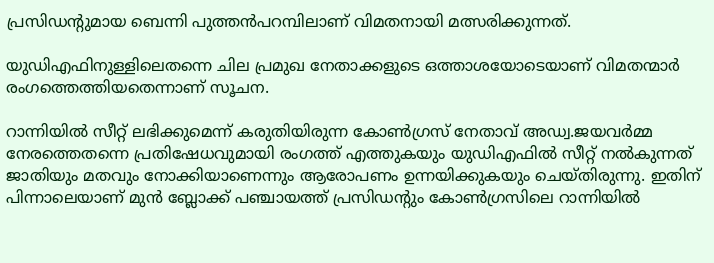പ്രസിഡന്റുമായ ബെന്നി പുത്തന്‍പറമ്പിലാണ് വിമതനായി മത്സരിക്കുന്നത്.

യുഡിഎഫിനുള്ളിലെതന്നെ ചില പ്രമുഖ നേതാക്കളുടെ ഒത്താശയോടെയാണ് വിമതന്മാര്‍ രംഗത്തെത്തിയതെന്നാണ് സൂചന.

റാന്നിയില്‍ സീറ്റ് ലഭിക്കുമെന്ന് കരുതിയിരുന്ന കോണ്‍ഗ്രസ് നേതാവ് അഡ്വ.ജയവര്‍മ്മ നേരത്തെതന്നെ പ്രതിഷേധവുമായി രംഗത്ത് എത്തുകയും യുഡിഎഫില്‍ സീറ്റ് നല്‍കുന്നത് ജാതിയും മതവും നോക്കിയാണെന്നും ആരോപണം ഉന്നയിക്കുകയും ചെയ്തിരുന്നു. ഇതിന് പിന്നാലെയാണ് മുന്‍ ബ്ലോക്ക് പഞ്ചായത്ത് പ്രസിഡന്റും കോണ്‍ഗ്രസിലെ റാന്നിയില്‍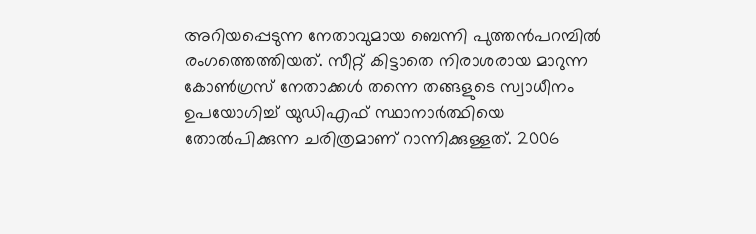അറിയപ്പെടുന്ന നേതാവുമായ ബെന്നി പുത്തന്‍പറമ്പില്‍ രംഗത്തെത്തിയത്. സീറ്റ് കിട്ടാതെ നിരാശരായ മാറുന്ന കോണ്‍ഗ്രസ് നേതാക്കള്‍ തന്നെ തങ്ങളുടെ സ്വാധീനം ഉപയോഗിച്ച് യുഡിഎഫ് സ്ഥാനാര്‍ത്ഥിയെ തോല്‍പിക്കുന്ന ചരിത്രമാണ് റാന്നിക്കുള്ളത്. 2006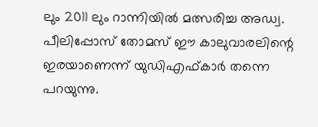ലും 2011 ലും റാന്നിയില്‍ മത്സരിച്ച അഡ്വ. പീലിപ്പോസ് തോമസ് ഈ കാലുവാരലിന്റെ ഇരയാണെന്ന് യുഡിഎഫ്കാര്‍ തന്നെ പറയുന്നു.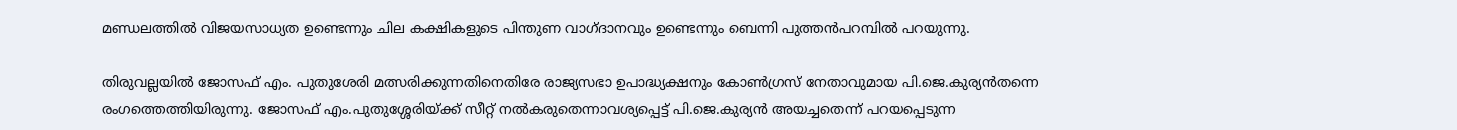മണ്ഡലത്തില്‍ വിജയസാധ്യത ഉണ്ടെന്നും ചില കക്ഷികളുടെ പിന്തുണ വാഗ്ദാനവും ഉണ്ടെന്നും ബെന്നി പുത്തന്‍പറമ്പില്‍ പറയുന്നു.

തിരുവല്ലയില്‍ ജോസഫ് എം. പുതുശേരി മത്സരിക്കുന്നതിനെതിരേ രാജ്യസഭാ ഉപാദ്ധ്യക്ഷനും കോണ്‍ഗ്രസ് നേതാവുമായ പി.ജെ.കുര്യന്‍തന്നെ രംഗത്തെത്തിയിരുന്നു. ജോസഫ് എം.പുതുശ്ശേരിയ്‌ക്ക് സീറ്റ് നല്‍കരുതെന്നാവശ്യപ്പെട്ട് പി.ജെ.കുര്യന്‍ അയച്ചതെന്ന് പറയപ്പെടുന്ന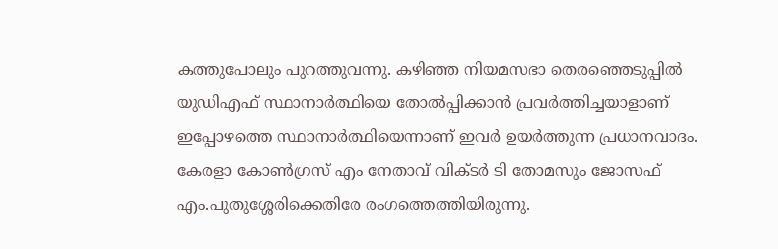കത്തുപോലും പുറത്തുവന്നു. കഴിഞ്ഞ നിയമസഭാ തെരഞ്ഞെടുപ്പില്‍ യുഡിഎഫ് സ്ഥാനാര്‍ത്ഥിയെ തോല്‍പ്പിക്കാന്‍ പ്രവര്‍ത്തിച്ചയാളാണ് ഇപ്പോഴത്തെ സ്ഥാനാര്‍ത്ഥിയെന്നാണ് ഇവര്‍ ഉയര്‍ത്തുന്ന പ്രധാനവാദം. കേരളാ കോണ്‍ഗ്രസ് എം നേതാവ് വിക്ടര്‍ ടി തോമസും ജോസഫ് എം.പുതുശ്ശേരിക്കെതിരേ രംഗത്തെത്തിയിരുന്നു.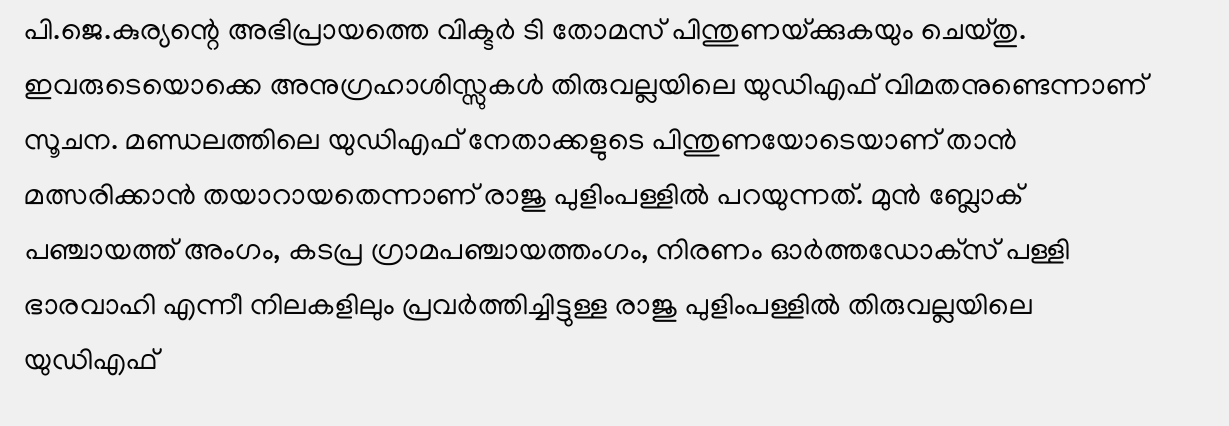പി.ജെ.കുര്യന്റെ അഭിപ്രായത്തെ വിക്ടര്‍ ടി തോമസ് പിന്തുണയ്‌ക്കുകയും ചെയ്തു. ഇവരുടെയൊക്കെ അനുഗ്രഹാശിസ്സുകള്‍ തിരുവല്ലയിലെ യുഡിഎഫ് വിമതനുണ്ടെന്നാണ് സൂചന. മണ്ഡലത്തിലെ യുഡിഎഫ് നേതാക്കളുടെ പിന്തുണയോടെയാണ് താന്‍ മത്സരിക്കാന്‍ തയാറായതെന്നാണ് രാജു പുളിംപള്ളില്‍ പറയുന്നത്. മുന്‍ ബ്ലോക് പഞ്ചായത്ത് അംഗം, കടപ്ര ഗ്രാമപഞ്ചായത്തംഗം, നിരണം ഓര്‍ത്തഡോക്‌സ് പള്ളി ഭാരവാഹി എന്നീ നിലകളിലും പ്രവര്‍ത്തിച്ചിട്ടുള്ള രാജു പുളിംപള്ളില്‍ തിരുവല്ലയിലെ യുഡിഎഫ്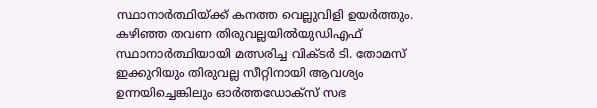സ്ഥാനാര്‍ത്ഥിയ്‌ക്ക് കനത്ത വെല്ലുവിളി ഉയര്‍ത്തും. കഴിഞ്ഞ തവണ തിരുവല്ലയില്‍യുഡിഎഫ് സ്ഥാനാര്‍ത്ഥിയായി മത്സരിച്ച വിക്ടര്‍ ടി. തോമസ് ഇക്കുറിയും തിരുവല്ല സീറ്റിനായി ആവശ്യം ഉന്നയിച്ചെങ്കിലും ഓര്‍ത്തഡോക്‌സ് സഭ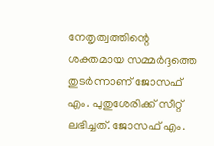നേതൃത്വത്തിന്റെ ശക്തമായ സമ്മര്‍ദ്ദത്തെ തുടര്‍ന്നാണ് ജോസഫ് എം. പുതുശേരിക്ക് സീറ്റ് ലഭിച്ചത്. ജോസഫ് എം.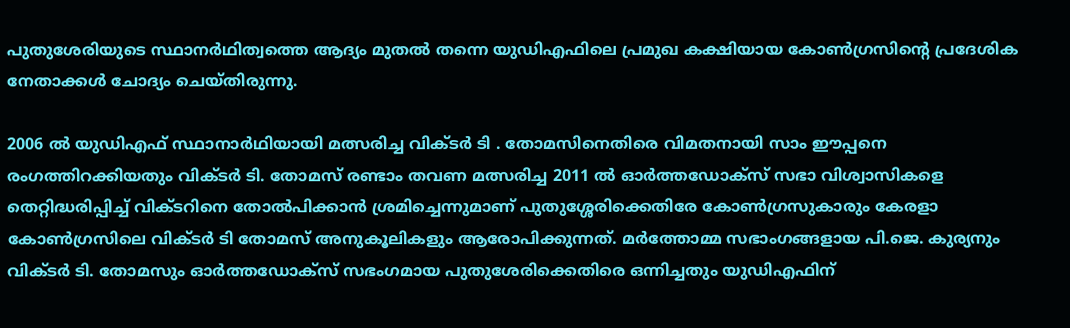പുതുശേരിയുടെ സ്ഥാനര്‍ഥിത്വത്തെ ആദ്യം മുതല്‍ തന്നെ യുഡിഎഫിലെ പ്രമുഖ കക്ഷിയായ കോണ്‍ഗ്രസിന്റെ പ്രദേശിക നേതാക്കള്‍ ചോദ്യം ചെയ്തിരുന്നു.

2006 ല്‍ യുഡിഎഫ് സ്ഥാനാര്‍ഥിയായി മത്സരിച്ച വിക്ടര്‍ ടി . തോമസിനെതിരെ വിമതനായി സാം ഈപ്പനെ രംഗത്തിറക്കിയതും വിക്ടര്‍ ടി. തോമസ് രണ്ടാം തവണ മത്സരിച്ച 2011 ല്‍ ഓര്‍ത്തഡോക്‌സ് സഭാ വിശ്വാസികളെ തെറ്റിദ്ധരിപ്പിച്ച് വിക്ടറിനെ തോല്‍പിക്കാന്‍ ശ്രമിച്ചെന്നുമാണ് പുതുശ്ശേരിക്കെതിരേ കോണ്‍ഗ്രസുകാരും കേരളാ കോണ്‍ഗ്രസിലെ വിക്ടര്‍ ടി തോമസ് അനുകൂലികളും ആരോപിക്കുന്നത്. മര്‍ത്തോമ്മ സഭാംഗങ്ങളായ പി.ജെ. കുര്യനും വിക്ടര്‍ ടി. തോമസും ഓര്‍ത്തഡോക്‌സ് സഭംഗമായ പുതുശേരിക്കെതിരെ ഒന്നിച്ചതും യുഡിഎഫിന്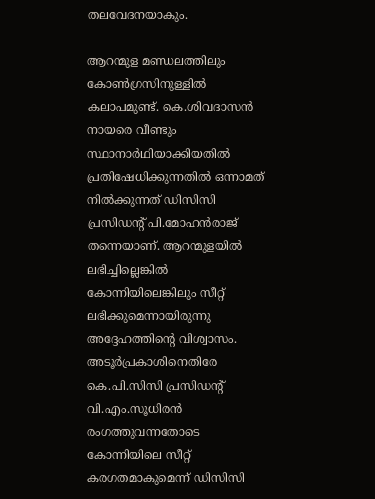തലവേദനയാകും.

ആറന്മുള മണ്ഡലത്തിലും കോണ്‍ഗ്രസിനുള്ളില്‍ കലാപമുണ്ട്. കെ.ശിവദാസന്‍ നായരെ വീണ്ടും സ്ഥാനാര്‍ഥിയാക്കിയതില്‍ പ്രതിഷേധിക്കുന്നതില്‍ ഒന്നാമത് നില്‍ക്കുന്നത് ഡിസിസി പ്രസിഡന്റ് പി.മോഹന്‍രാജ് തന്നെയാണ്. ആറന്മുളയില്‍ ലഭിച്ചില്ലെങ്കില്‍ കോന്നിയിലെങ്കിലും സീറ്റ് ലഭിക്കുമെന്നായിരുന്നു അദ്ദേഹത്തിന്റെ വിശ്വാസം. അടൂര്‍പ്രകാശിനെതിരേ കെ.പി.സിസി പ്രസിഡന്റ് വി.എം.സൂധിരന്‍ രംഗത്തുവന്നതോടെ കോന്നിയിലെ സീറ്റ് കരഗതമാകുമെന്ന് ഡിസിസി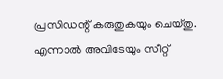പ്രസിഡന്റ് കരുതുകയും ചെയ്തു. എന്നാല്‍ അവിടേയും സീറ്റ്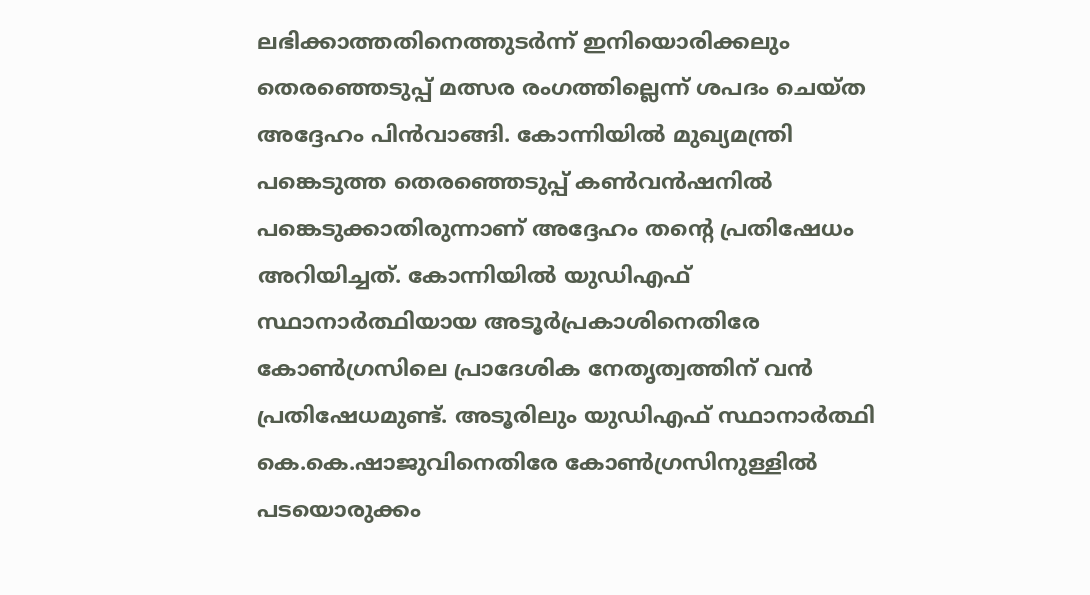ലഭിക്കാത്തതിനെത്തുടര്‍ന്ന് ഇനിയൊരിക്കലും തെരഞ്ഞെടുപ്പ് മത്സര രംഗത്തില്ലെന്ന് ശപദം ചെയ്ത അദ്ദേഹം പിന്‍വാങ്ങി. കോന്നിയില്‍ മുഖ്യമന്ത്രി പങ്കെടുത്ത തെരഞ്ഞെടുപ്പ് കണ്‍വന്‍ഷനില്‍ പങ്കെടുക്കാതിരുന്നാണ് അദ്ദേഹം തന്റെ പ്രതിഷേധം അറിയിച്ചത്. കോന്നിയില്‍ യുഡിഎഫ് സ്ഥാനാര്‍ത്ഥിയായ അടൂര്‍പ്രകാശിനെതിരേ കോണ്‍ഗ്രസിലെ പ്രാദേശിക നേതൃത്വത്തിന് വന്‍ പ്രതിഷേധമുണ്ട്. അടൂരിലും യുഡിഎഫ് സ്ഥാനാര്‍ത്ഥി കെ.കെ.ഷാജുവിനെതിരേ കോണ്‍ഗ്രസിനുള്ളില്‍ പടയൊരുക്കം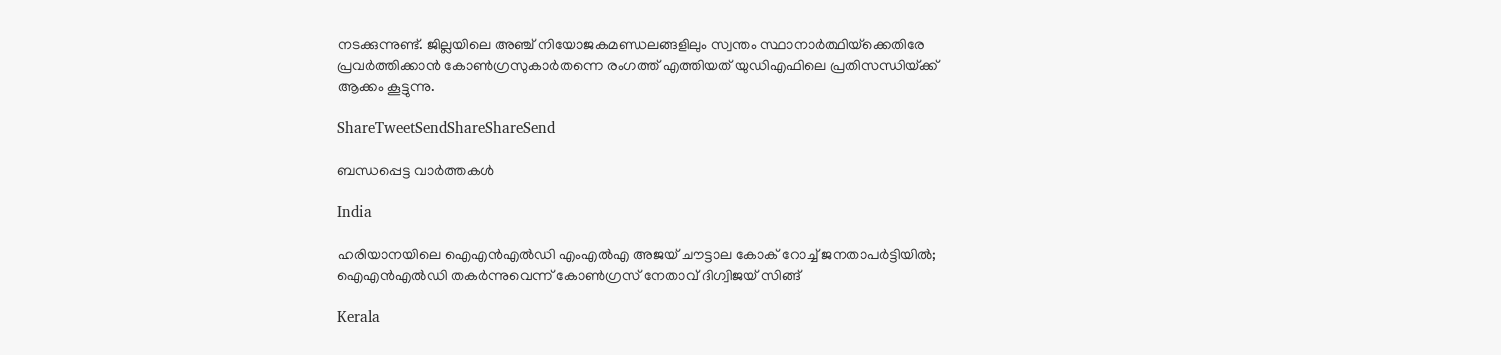നടക്കുന്നുണ്ട്. ജില്ലയിലെ അഞ്ച് നിയോജകമണ്ഡലങ്ങളിലും സ്വന്തം സ്ഥാനാര്‍ത്ഥിയ്‌ക്കെതിരേ പ്രവര്‍ത്തിക്കാന്‍ കോണ്‍ഗ്രസുകാര്‍തന്നെ രംഗത്ത് എത്തിയത് യുഡിഎഫിലെ പ്രതിസന്ധിയ്‌ക്ക് ആക്കം കൂട്ടുന്നു.

ShareTweetSendShareShareSend

ബന്ധപ്പെട്ട വാര്‍ത്തകള്‍

India

ഹരിയാനയിലെ ഐഎന്‍എല്‍ഡി എംഎല്‍എ അജയ് ചൗട്ടാല കോക് റോച്ച് ജനതാപര്‍ട്ടിയില്‍; ഐഎന്‍എല്‍ഡി തകര്‍ന്നുവെന്ന് കോണ്‍ഗ്രസ് നേതാവ് ദിഗ്വിജയ് സിങ്ങ്

Kerala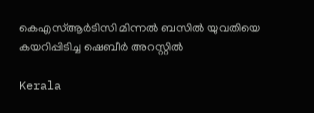കെഎസ്ആര്‍ടിസി മിന്നല്‍ ബസില്‍ യുവതിയെ കയറിപ്പിടിച്ച ഷെബീര്‍ അറസ്റ്റില്‍

Kerala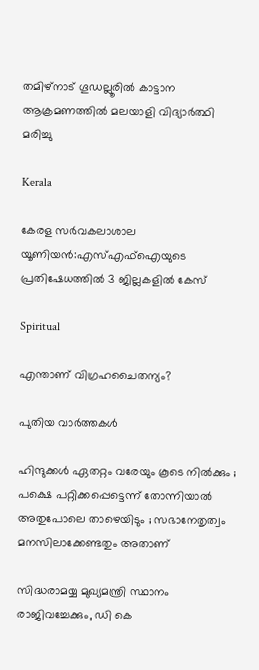തമിഴ്‌നാട് ഗൂഡല്ലൂരില്‍ കാട്ടാന ആക്രമണത്തില്‍ മലയാളി വിദ്യാര്‍ത്ഥി മരിച്ചു

Kerala

കേരള സര്‍വകലാശാല യൂണിയന്‍:എസ്എഫ്‌ഐയുടെ പ്രതിഷേധത്തില്‍ 3 ജില്ലകളില്‍ കേസ്

Spiritual

എന്താണ് വിഗ്രഹചൈതന്യം?

പുതിയ വാര്‍ത്തകള്‍

ഹിന്ദുക്കൾ ഏതറ്റം വരേയും കൂടെ നില്‍ക്കും ; പക്ഷെ പറ്റിക്കപ്പെട്ടെന്ന് തോന്നിയാല്‍ അതുപോലെ താഴെയിടും ; സഭാനേതൃത്വം മനസിലാക്കേണ്ടതും അതാണ്

സിദ്ധരാമയ്യ മുഖ്യമന്ത്രി സ്ഥാനം രാജിവച്ചേക്കും, ഡി കെ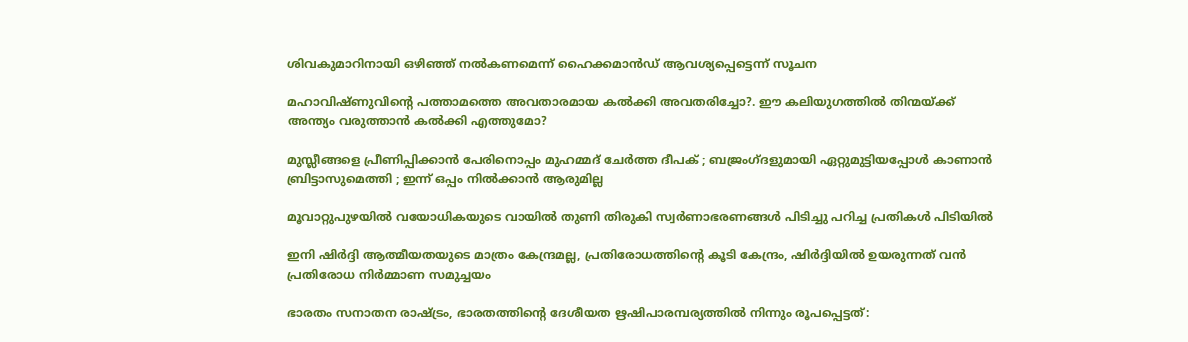ശിവകുമാറിനായി ഒഴിഞ്ഞ് നല്‍കണമെന്ന് ഹൈക്കമാന്‍ഡ് ആവശ്യപ്പെട്ടെന്ന് സൂചന

മഹാവിഷ്ണുവിന്റെ പത്താമത്തെ അവതാരമായ കല്‍ക്കി അവതരിച്ചോ?. ഈ കലിയുഗത്തില്‍ തിന്മയ്‌ക്ക് അന്ത്യം വരുത്താന്‍ കല്‍ക്കി എത്തുമോ?

മുസ്ലീങ്ങളെ പ്രീണിപ്പിക്കാൻ പേരിനൊപ്പം മുഹമ്മദ് ചേർത്ത ദീപക് ; ബജ്രംഗ്ദളുമായി ഏറ്റുമുട്ടിയപ്പോൾ കാണാൻ ബ്രിട്ടാസുമെത്തി ; ഇന്ന് ഒപ്പം നിൽക്കാൻ ആരുമില്ല

മൂവാറ്റുപുഴയില്‍ വയോധികയുടെ വായില്‍ തുണി തിരുകി സ്വര്‍ണാഭരണങ്ങള്‍ പിടിച്ചു പറിച്ച പ്രതികള്‍ പിടിയില്‍

ഇനി ഷിര്‍ദ്ദി ആത്മീയതയുടെ മാത്രം കേന്ദ്രമല്ല, പ്രതിരോധത്തിന്റെ കൂടി കേന്ദ്രം, ഷിര്‍ദ്ദിയില്‍ ഉയരുന്നത് വന്‍ പ്രതിരോധ നിര്‍മ്മാണ സമുച്ചയം

ഭാരതം സനാതന രാഷ്‌ട്രം, ഭാരതത്തിന്റെ ദേശീയത ഋഷിപാരമ്പര്യത്തില്‍ നിന്നും രൂപപ്പെട്ടത്: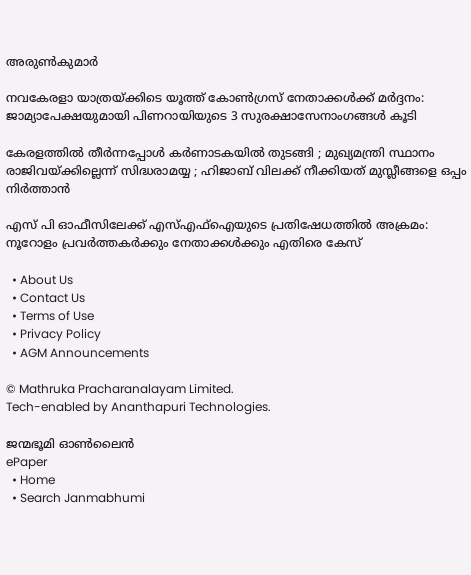അരുണ്‍കുമാര്‍

നവകേരളാ യാത്രയ്‌ക്കിടെ യൂത്ത് കോണ്‍ഗ്രസ് നേതാക്കള്‍ക്ക് മര്‍ദ്ദനം: ജാമ്യാപേക്ഷയുമായി പിണറായിയുടെ 3 സുരക്ഷാസേനാംഗങ്ങള്‍ കൂടി

കേരളത്തിൽ തീർന്നപ്പോൾ കർണാടകയിൽ തുടങ്ങി ; മുഖ്യമന്ത്രി സ്ഥാനം രാജിവയ്‌ക്കില്ലെന്ന് സിദ്ധരാമയ്യ ; ഹിജാബ് വിലക്ക് നീക്കിയത് മുസ്ലീങ്ങളെ ഒപ്പം നിർത്താൻ

എസ് പി ഓഫീസിലേക്ക് എസ്എഫ്‌ഐയുടെ പ്രതിഷേധത്തില്‍ അക്രമം: നൂറോളം പ്രവര്‍ത്തകര്‍ക്കും നേതാക്കള്‍ക്കും എതിരെ കേസ്

  • About Us
  • Contact Us
  • Terms of Use
  • Privacy Policy
  • AGM Announcements

© Mathruka Pracharanalayam Limited.
Tech-enabled by Ananthapuri Technologies.

ജന്മഭൂമി ഓണ്‍ലൈന്‍
ePaper
  • Home
  • Search Janmabhumi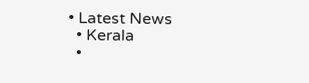• Latest News
  • Kerala
  •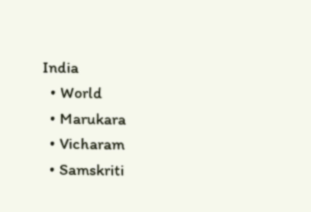India
  • World
  • Marukara
  • Vicharam
  • Samskriti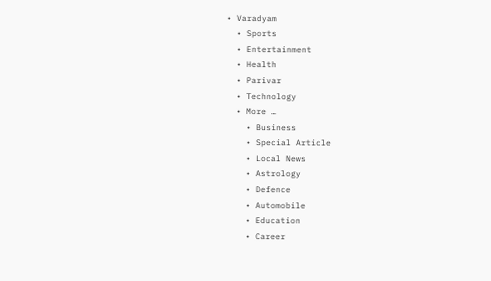• Varadyam
  • Sports
  • Entertainment
  • Health
  • Parivar
  • Technology
  • More …
    • Business
    • Special Article
    • Local News
    • Astrology
    • Defence
    • Automobile
    • Education
    • Career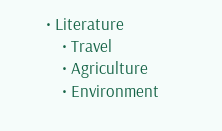• Literature
    • Travel
    • Agriculture
    • Environment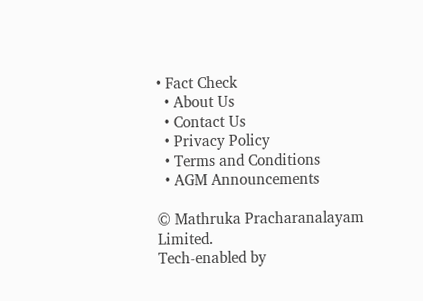• Fact Check
  • About Us
  • Contact Us
  • Privacy Policy
  • Terms and Conditions
  • AGM Announcements

© Mathruka Pracharanalayam Limited.
Tech-enabled by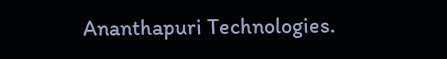Ananthapuri Technologies.